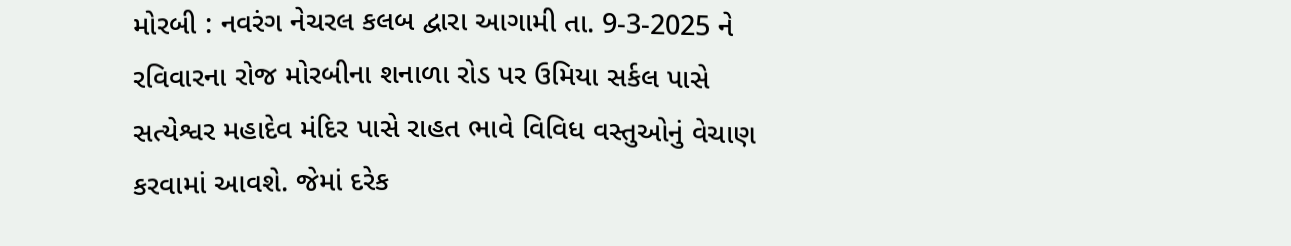મોરબી : નવરંગ નેચરલ કલબ દ્વારા આગામી તા. 9-3-2025 ને રવિવારના રોજ મોરબીના શનાળા રોડ પર ઉમિયા સર્કલ પાસે સત્યેશ્વર મહાદેવ મંદિર પાસે રાહત ભાવે વિવિધ વસ્તુઓનું વેચાણ કરવામાં આવશે. જેમાં દરેક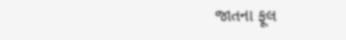જાતના ફૂલ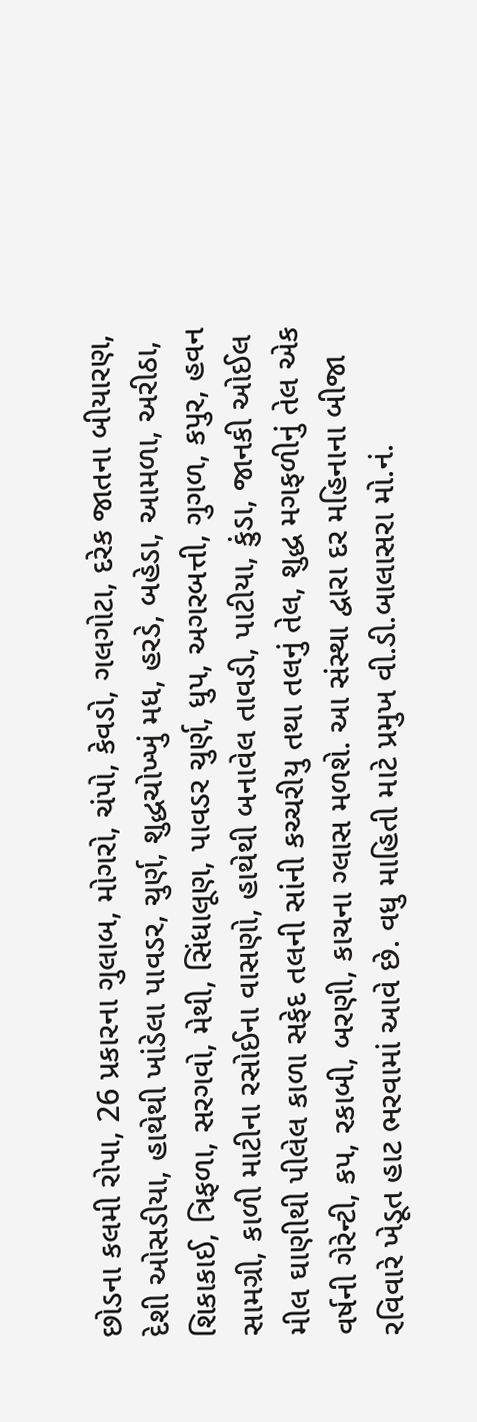છોડના કલમી રોપા, 26 પ્રકારના ગુલાબ, મોગરો, ચંપો, કેવડો, ગલગોટા, દરેક જાતના બીયારણ, દેશી ઓસડીયા, હાથેથી ખાંડેલા પાવડર, ચુર્ણ, શુદ્ધચોખ્ખું મધ, હરડે, બહેડા, આમળા, અરીઠા, શિકાકાઈ, ત્રિફળા, સરગવો, મેથી, સિંધાલૂણ, પાવડર ચુર્ણ, ધુપ, અગરબત્તી, ગુગળ, કપુર, હવન સામગ્રી, કાળી માટીના રસોઈના વાસણો, હાથેથી બનાવેલ તાવડી, પાટીયા, કુંડા, જાનકી ઓઈલ મીલ ઘાણીથી પીલેલ કાળા સફેદ તલની સાંની કચ્ચરીયુ તથા તલનું તેલ, શુદ્ધ મગફળીનું તેલ એક વર્ષની ગેરેન્ટી, કપ, રકાબી, બરણી, કાચના ગ્લાસ મળશે. આ સંસ્થા દ્વારા દર મહિનાના બીજા રવિવારે ખેડૂત હાટ ભરવામાં આવે છે. વધુ માહિતી માટે પ્રમુખ વી.ડી.બાલાસરા મો.નં.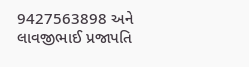9427563898 અને લાવજીભાઈ પ્રજાપતિ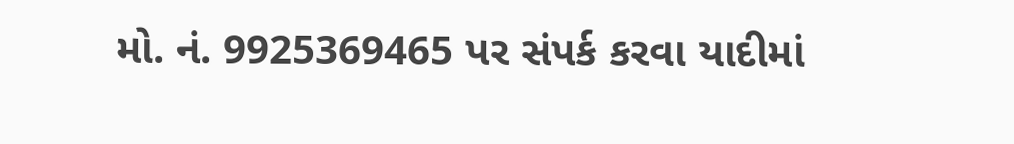મો. નં. 9925369465 પર સંપર્ક કરવા યાદીમાં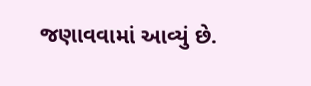જણાવવામાં આવ્યું છે.